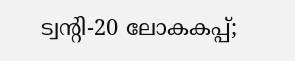ട്വന്റി-20 ലോകകപ്പ്;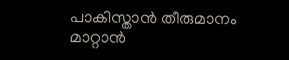പാകിസ്താന്‍ തീരുമാനം മാറ്റാന്‍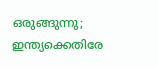ഒരുങ്ങുന്നു; ഇന്ത്യക്കെതിരേ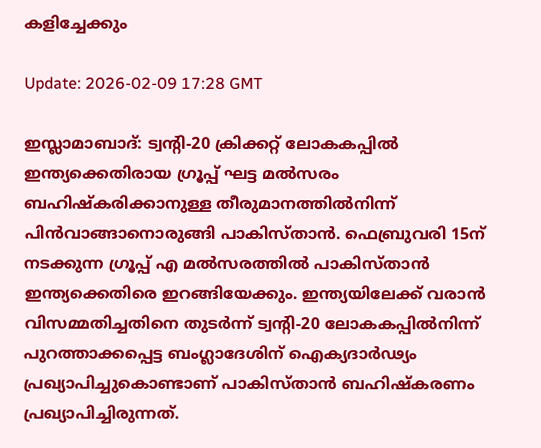കളിച്ചേക്കും

Update: 2026-02-09 17:28 GMT

ഇസ്ലാമാബാദ്: ട്വന്റി-20 ക്രിക്കറ്റ് ലോകകപ്പില്‍ ഇന്ത്യക്കെതിരായ ഗ്രൂപ്പ് ഘട്ട മല്‍സരം ബഹിഷ്‌കരിക്കാനുള്ള തീരുമാനത്തില്‍നിന്ന് പിന്‍വാങ്ങാനൊരുങ്ങി പാകിസ്താന്‍. ഫെബ്രുവരി 15ന് നടക്കുന്ന ഗ്രൂപ്പ് എ മല്‍സരത്തില്‍ പാകിസ്താന്‍ ഇന്ത്യക്കെതിരെ ഇറങ്ങിയേക്കും. ഇന്ത്യയിലേക്ക് വരാന്‍ വിസമ്മതിച്ചതിനെ തുടര്‍ന്ന് ട്വന്റി-20 ലോകകപ്പില്‍നിന്ന് പുറത്താക്കപ്പെട്ട ബംഗ്ലാദേശിന് ഐക്യദാര്‍ഢ്യം പ്രഖ്യാപിച്ചുകൊണ്ടാണ് പാകിസ്താന്‍ ബഹിഷ്‌കരണം പ്രഖ്യാപിച്ചിരുന്നത്.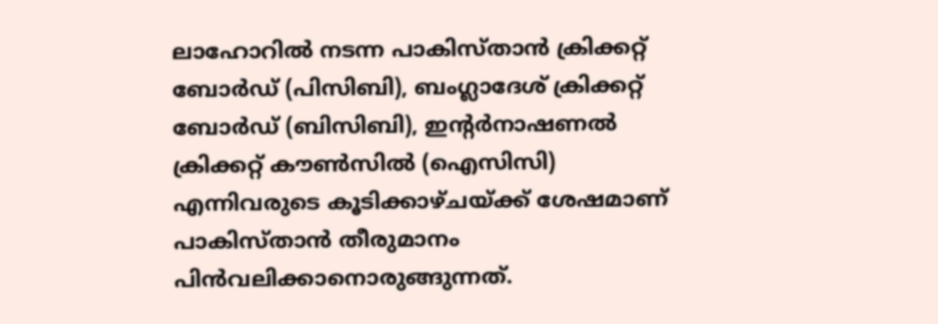ലാഹോറില്‍ നടന്ന പാകിസ്താന്‍ ക്രിക്കറ്റ് ബോര്‍ഡ് (പിസിബി), ബംഗ്ലാദേശ് ക്രിക്കറ്റ് ബോര്‍ഡ് (ബിസിബി), ഇന്റര്‍നാഷണല്‍ ക്രിക്കറ്റ് കൗണ്‍സില്‍ (ഐസിസി) എന്നിവരുടെ കൂടിക്കാഴ്ചയ്ക്ക് ശേഷമാണ് പാകിസ്താന്‍ തീരുമാനം പിന്‍വലിക്കാനൊരുങ്ങുന്നത്.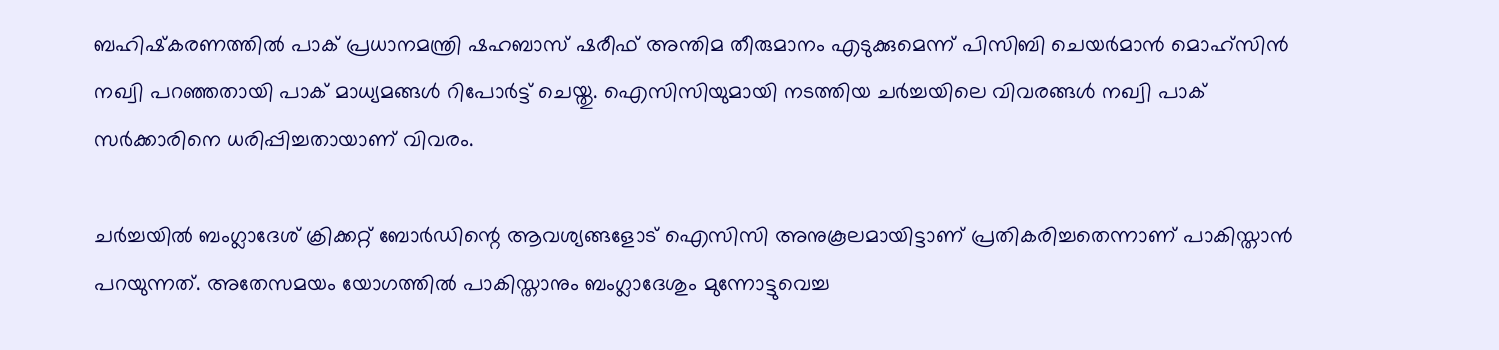ബഹിഷ്‌കരണത്തില്‍ പാക് പ്രധാനമന്ത്രി ഷഹബാസ് ഷരീഫ് അന്തിമ തീരുമാനം എടുക്കുമെന്ന് പിസിബി ചെയര്‍മാന്‍ മൊഹ്സിന്‍ നഖ്വി പറഞ്ഞതായി പാക് മാധ്യമങ്ങള്‍ റിപോര്‍ട്ട് ചെയ്തു. ഐസിസിയുമായി നടത്തിയ ചര്‍ച്ചയിലെ വിവരങ്ങള്‍ നഖ്വി പാക് സര്‍ക്കാരിനെ ധരിപ്പിച്ചതായാണ് വിവരം.

ചര്‍ച്ചയില്‍ ബംഗ്ലാദേശ് ക്രിക്കറ്റ് ബോര്‍ഡിന്റെ ആവശ്യങ്ങളോട് ഐസിസി അനുകൂലമായിട്ടാണ് പ്രതികരിച്ചതെന്നാണ് പാകിസ്താന്‍ പറയുന്നത്. അതേസമയം യോഗത്തില്‍ പാകിസ്താനും ബംഗ്ലാദേശും മുന്നോട്ടുവെച്ച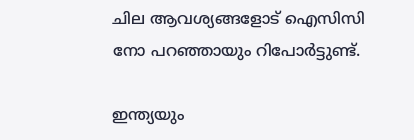ചില ആവശ്യങ്ങളോട് ഐസിസി നോ പറഞ്ഞായും റിപോര്‍ട്ടുണ്ട്.

ഇന്ത്യയും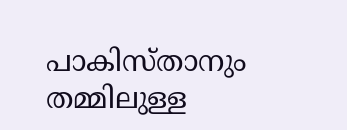പാകിസ്താനും തമ്മിലുള്ള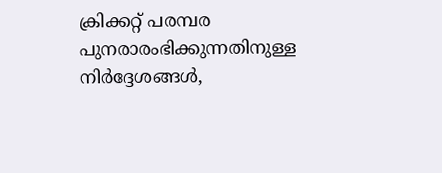ക്രിക്കറ്റ് പരമ്പര പുനരാരംഭിക്കുന്നതിനുള്ള നിര്‍ദ്ദേശങ്ങള്‍,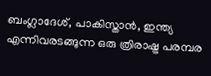ബംഗ്ലാദേശ്, പാകിസ്താന്‍, ഇന്ത്യ എന്നിവരടങ്ങുന്ന ഒരു ത്രിരാഷ്ട്ര പരമ്പര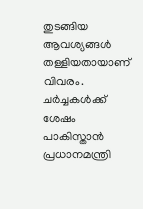തുടങ്ങിയ ആവശ്യങ്ങള്‍ തള്ളിയതായാണ് വിവരം. ചര്‍ച്ചകള്‍ക്ക് ശേഷം പാകിസ്താന്‍ പ്രധാനമന്ത്രി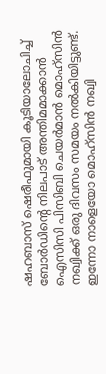ഷഹബാസ് ഷെരീഫുമായി കൂടിയാലോചിച്ച് ബോര്‍ഡിന്റെ നിലപാട് അന്തിമമാക്കാന്‍ ഐസിസി പിസിബി ചെയര്‍മാന്‍ മൊഹ്സിന്‍ നഖ്വിക്ക് ഒരു ദിവസം സമയം നല്‍കിയിട്ടുണ്ട്. ഇന്നോ നാളെയോ മൊഹ്സിന്‍ നഖ്വി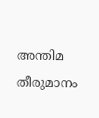അന്തിമ തീരുമാനം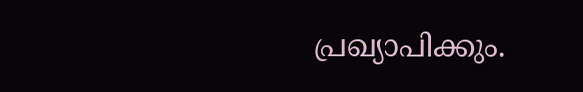പ്രഖ്യാപിക്കും.